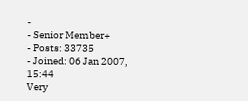-
- Senior Member+
- Posts: 33735
- Joined: 06 Jan 2007, 15:44
Very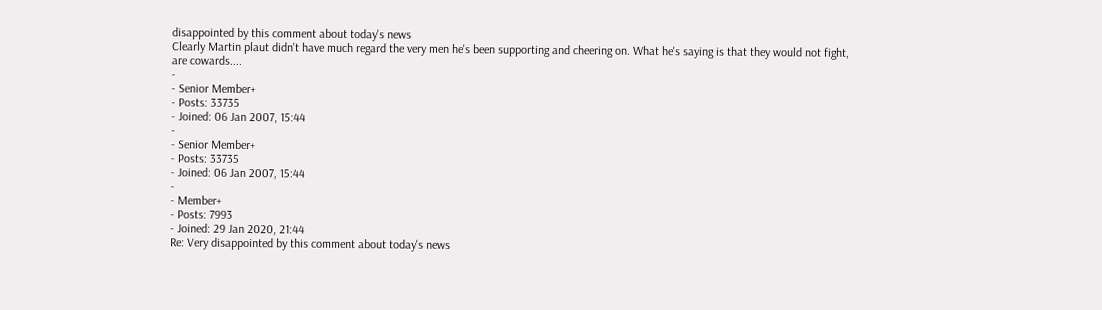disappointed by this comment about today's news
Clearly Martin plaut didn't have much regard the very men he's been supporting and cheering on. What he's saying is that they would not fight, are cowards....
-
- Senior Member+
- Posts: 33735
- Joined: 06 Jan 2007, 15:44
-
- Senior Member+
- Posts: 33735
- Joined: 06 Jan 2007, 15:44
-
- Member+
- Posts: 7993
- Joined: 29 Jan 2020, 21:44
Re: Very disappointed by this comment about today's news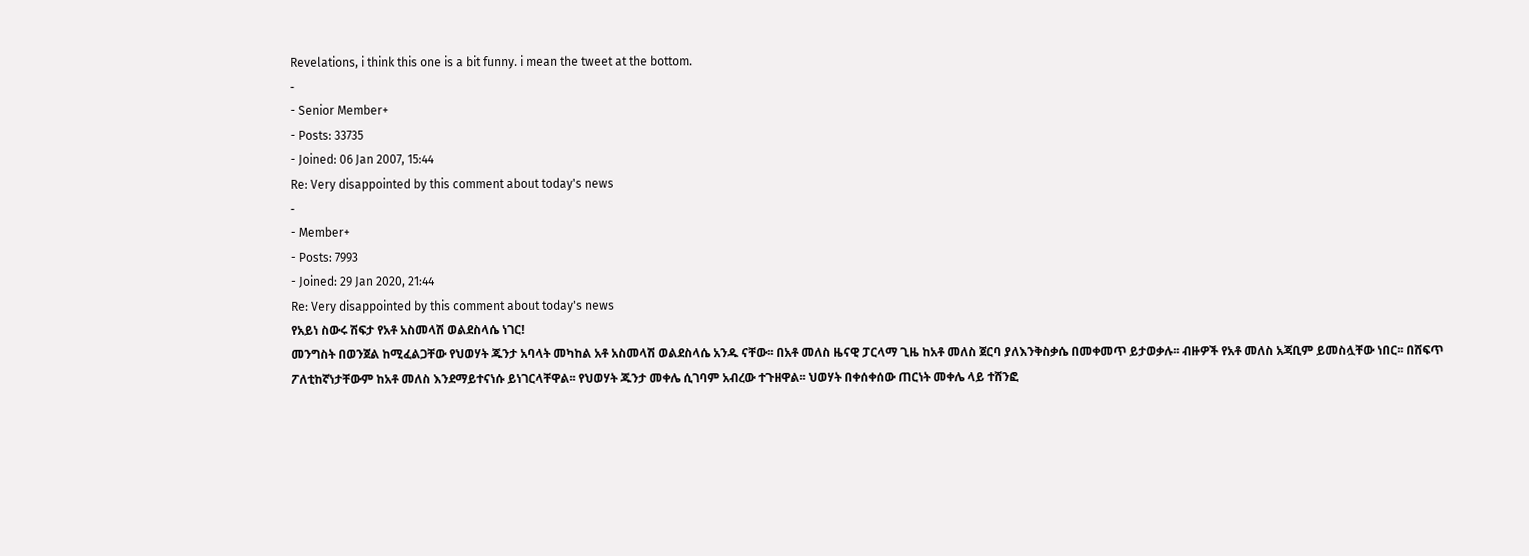Revelations, i think this one is a bit funny. i mean the tweet at the bottom.
-
- Senior Member+
- Posts: 33735
- Joined: 06 Jan 2007, 15:44
Re: Very disappointed by this comment about today's news
-
- Member+
- Posts: 7993
- Joined: 29 Jan 2020, 21:44
Re: Very disappointed by this comment about today's news
የአይነ ስውሩ ሽፍታ የአቶ አስመላሽ ወልደስላሴ ነገር!
መንግስት በወንጀል ከሚፈልጋቸው የህወሃት ጁንታ አባላት መካከል አቶ አስመላሽ ወልደስላሴ አንዱ ናቸው፡፡ በአቶ መለስ ዜናዊ ፓርላማ ጊዜ ከአቶ መለስ ጀርባ ያለእንቅስቃሴ በመቀመጥ ይታወቃሉ፡፡ ብዙዎች የአቶ መለስ አጃቢም ይመስሏቸው ነበር፡፡ በሸፍጥ ፖለቲከኛነታቸውም ከአቶ መለስ እንደማይተናነሱ ይነገርላቸዋል፡፡ የህወሃት ጁንታ መቀሌ ሲገባም አብረው ተጉዘዋል፡፡ ህወሃት በቀሰቀሰው ጠርነት መቀሌ ላይ ተሸንፎ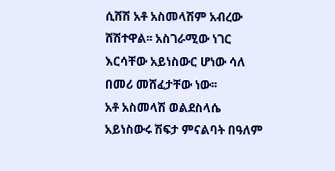ሲሸሽ አቶ አስመላሽም አብረው ሸሽተዋል፡፡ አስገራሚው ነገር እርሳቸው አይነስውር ሆነው ሳለ በመሪ መሸፈታቸው ነው፡፡
አቶ አስመላሽ ወልደስላሴ አይነስውሩ ሽፍታ ምናልባት በዓለም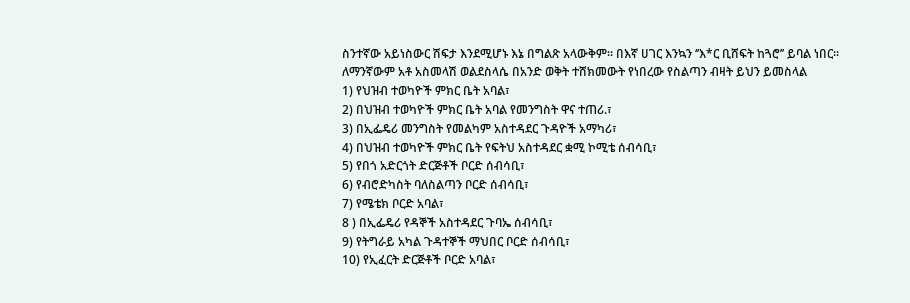ስንተኛው አይነስውር ሽፍታ እንደሚሆኑ እኔ በግልጽ አላውቅም፡፡ በእኛ ሀገር እንኳን ‘’እ*ር ቢሸፍት ከጓሮ’’ ይባል ነበር፡፡
ለማንኛውም አቶ አስመላሽ ወልደስላሴ በአንድ ወቅት ተሸክመውት የነበረው የስልጣን ብዛት ይህን ይመስላል
1) የህዝብ ተወካዮች ምክር ቤት አባል፣
2) በህዝብ ተወካዮች ምክር ቤት አባል የመንግስት ዋና ተጠሪ.፣
3) በኢፌዴሪ መንግስት የመልካም አስተዳደር ጉዳዮች አማካሪ፣
4) በህዝብ ተወካዮች ምክር ቤት የፍትህ አስተዳደር ቋሚ ኮሚቴ ሰብሳቢ፣
5) የበጎ አድርጎት ድርጅቶች ቦርድ ሰብሳቢ፣
6) የብሮድካስት ባለስልጣን ቦርድ ሰብሳቢ፣
7) የሜቴክ ቦርድ አባል፣
8 ) በኢፌዴሪ የዳኞች አስተዳደር ጉባኤ ሰብሳቢ፣
9) የትግራይ አካል ጉዳተኞች ማህበር ቦርድ ሰብሳቢ፣
10) የኢፈርት ድርጅቶች ቦርድ አባል፣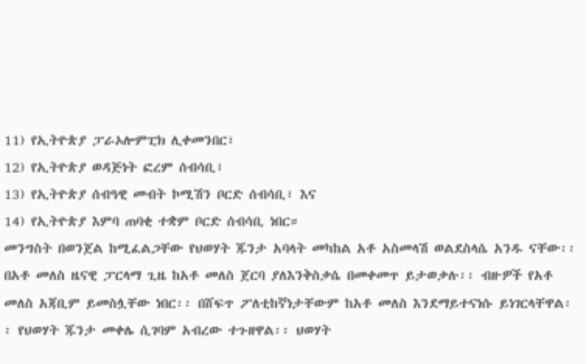11) የኢትዮጵያ ፓራኦሎምፒክ ሊቀመንበር፣
12) የኢትዮጵያ ወዳጅነት ፎረም ሰብሳቢ፣
13) የኢትዮጵያ ሰብዓዊ መብት ኮሚሽን ቦርድ ሰብሳቢ፣ እና
14) የኢትዮጵያ እምባ ጠባቂ ተቋም ቦርድ ሰብሳቢ ነበር።
መንግስት በወንጀል ከሚፈልጋቸው የህወሃት ጁንታ አባላት መካከል አቶ አስመላሽ ወልደስላሴ አንዱ ናቸው፡፡ በአቶ መለስ ዜናዊ ፓርላማ ጊዜ ከአቶ መለስ ጀርባ ያለእንቅስቃሴ በመቀመጥ ይታወቃሉ፡፡ ብዙዎች የአቶ መለስ አጃቢም ይመስሏቸው ነበር፡፡ በሸፍጥ ፖለቲከኛነታቸውም ከአቶ መለስ እንደማይተናነሱ ይነገርላቸዋል፡፡ የህወሃት ጁንታ መቀሌ ሲገባም አብረው ተጉዘዋል፡፡ ህወሃት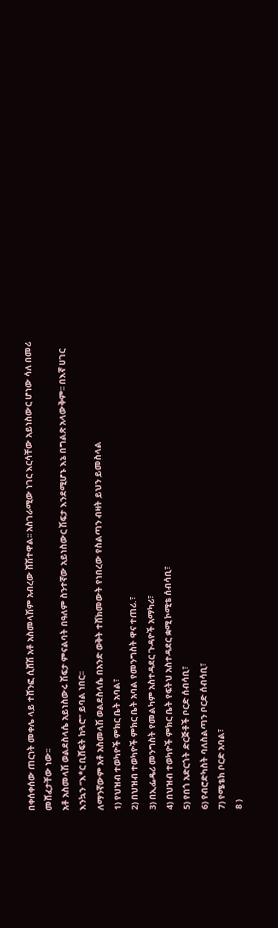በቀሰቀሰው ጠርነት መቀሌ ላይ ተሸንፎ ሲሸሽ አቶ አስመላሽም አብረው ሸሽተዋል፡፡ አስገራሚው ነገር እርሳቸው አይነስውር ሆነው ሳለ በመሪ መሸፈታቸው ነው፡፡
አቶ አስመላሽ ወልደስላሴ አይነስውሩ ሽፍታ ምናልባት በዓለም ስንተኛው አይነስውር ሽፍታ እንደሚሆኑ እኔ በግልጽ አላውቅም፡፡ በእኛ ሀገር እንኳን ‘’እ*ር ቢሸፍት ከጓሮ’’ ይባል ነበር፡፡
ለማንኛውም አቶ አስመላሽ ወልደስላሴ በአንድ ወቅት ተሸክመውት የነበረው የስልጣን ብዛት ይህን ይመስላል
1) የህዝብ ተወካዮች ምክር ቤት አባል፣
2) በህዝብ ተወካዮች ምክር ቤት አባል የመንግስት ዋና ተጠሪ.፣
3) በኢፌዴሪ መንግስት የመልካም አስተዳደር ጉዳዮች አማካሪ፣
4) በህዝብ ተወካዮች ምክር ቤት የፍትህ አስተዳደር ቋሚ ኮሚቴ ሰብሳቢ፣
5) የበጎ አድርጎት ድርጅቶች ቦርድ ሰብሳቢ፣
6) የብሮድካስት ባለስልጣን ቦርድ ሰብሳቢ፣
7) የሜቴክ ቦርድ አባል፣
8 )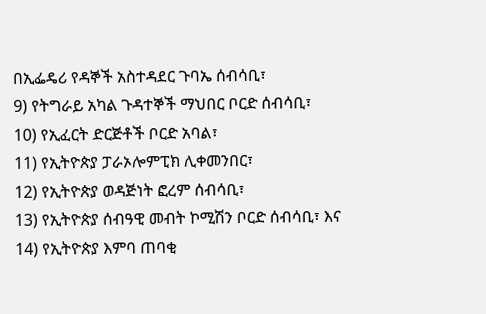በኢፌዴሪ የዳኞች አስተዳደር ጉባኤ ሰብሳቢ፣
9) የትግራይ አካል ጉዳተኞች ማህበር ቦርድ ሰብሳቢ፣
10) የኢፈርት ድርጅቶች ቦርድ አባል፣
11) የኢትዮጵያ ፓራኦሎምፒክ ሊቀመንበር፣
12) የኢትዮጵያ ወዳጅነት ፎረም ሰብሳቢ፣
13) የኢትዮጵያ ሰብዓዊ መብት ኮሚሽን ቦርድ ሰብሳቢ፣ እና
14) የኢትዮጵያ እምባ ጠባቂ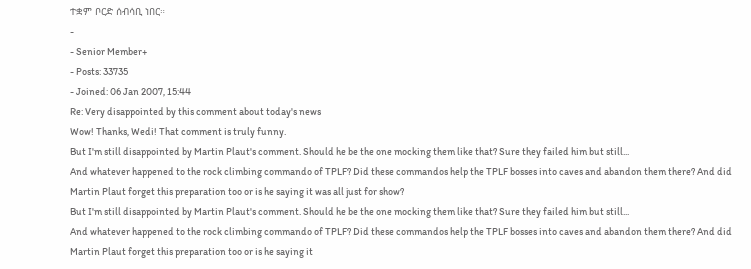ተቋም ቦርድ ሰብሳቢ ነበር።
-
- Senior Member+
- Posts: 33735
- Joined: 06 Jan 2007, 15:44
Re: Very disappointed by this comment about today's news
Wow! Thanks, Wedi! That comment is truly funny.
But I'm still disappointed by Martin Plaut's comment. Should he be the one mocking them like that? Sure they failed him but still...
And whatever happened to the rock climbing commando of TPLF? Did these commandos help the TPLF bosses into caves and abandon them there? And did Martin Plaut forget this preparation too or is he saying it was all just for show?
But I'm still disappointed by Martin Plaut's comment. Should he be the one mocking them like that? Sure they failed him but still...
And whatever happened to the rock climbing commando of TPLF? Did these commandos help the TPLF bosses into caves and abandon them there? And did Martin Plaut forget this preparation too or is he saying it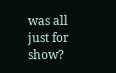was all just for show?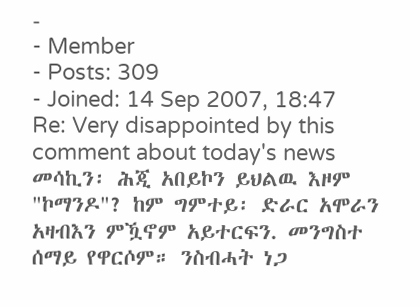-
- Member
- Posts: 309
- Joined: 14 Sep 2007, 18:47
Re: Very disappointed by this comment about today's news
መሳኪን፡ ሕጂ አበይኮን ይህልዉ እዞም "ኮማንዶ"? ከም ግምተይ፡ ድራር አሞራን አዛብእን ምዃኖም አይተርፍን. መንግስተ ሰማይ የዋርሶም። ንስብሓት ነጋ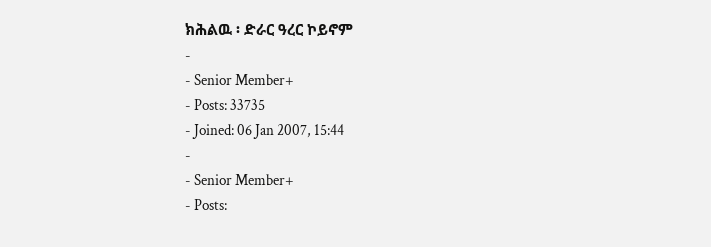ክሕልዉ ፡ ድራር ዓረር ኮይኖም
-
- Senior Member+
- Posts: 33735
- Joined: 06 Jan 2007, 15:44
-
- Senior Member+
- Posts: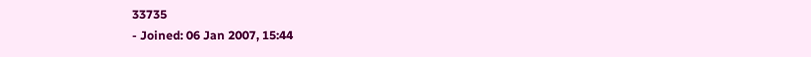33735
- Joined: 06 Jan 2007, 15:44